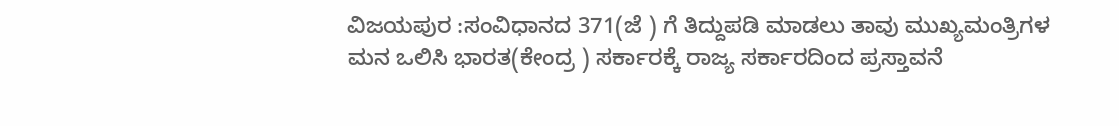ವಿಜಯಪುರ :ಸಂವಿಧಾನದ 371(ಜೆ ) ಗೆ ತಿದ್ದುಪಡಿ ಮಾಡಲು ತಾವು ಮುಖ್ಯಮಂತ್ರಿಗಳ ಮನ ಒಲಿಸಿ ಭಾರತ(ಕೇಂದ್ರ ) ಸರ್ಕಾರಕ್ಕೆ ರಾಜ್ಯ ಸರ್ಕಾರದಿಂದ ಪ್ರಸ್ತಾವನೆ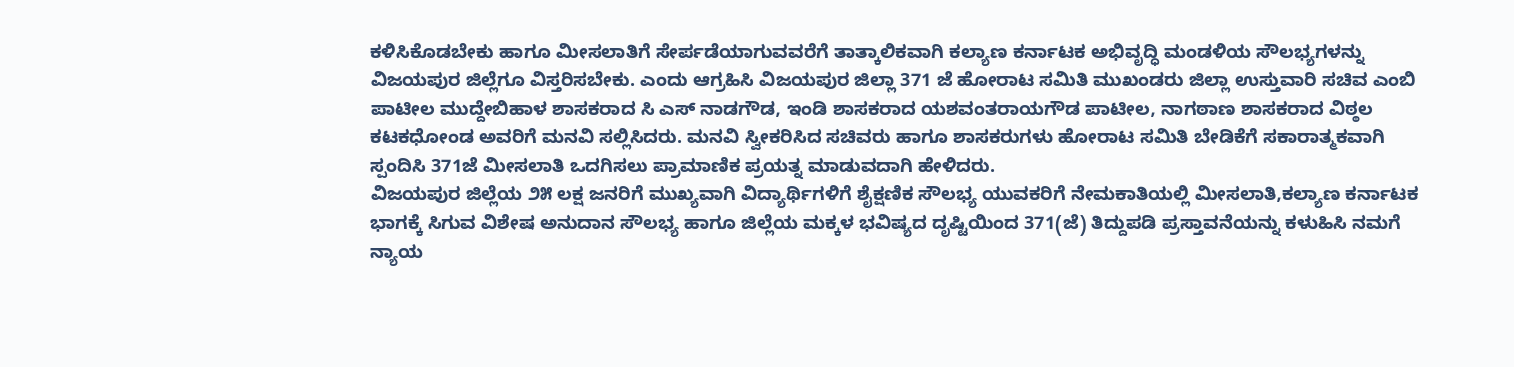ಕಳಿಸಿಕೊಡಬೇಕು ಹಾಗೂ ಮೀಸಲಾತಿಗೆ ಸೇರ್ಪಡೆಯಾಗುವವರೆಗೆ ತಾತ್ಕಾಲಿಕವಾಗಿ ಕಲ್ಯಾಣ ಕರ್ನಾಟಕ ಅಭಿವೃದ್ಧಿ ಮಂಡಳಿಯ ಸೌಲಭ್ಯಗಳನ್ನು ವಿಜಯಪುರ ಜಿಲ್ಲೆಗೂ ವಿಸ್ತರಿಸಬೇಕು. ಎಂದು ಆಗ್ರಹಿಸಿ ವಿಜಯಪುರ ಜಿಲ್ಲಾ 371 ಜೆ ಹೋರಾಟ ಸಮಿತಿ ಮುಖಂಡರು ಜಿಲ್ಲಾ ಉಸ್ತುವಾರಿ ಸಚಿವ ಎಂಬಿ ಪಾಟೀಲ ಮುದ್ದೇಬಿಹಾಳ ಶಾಸಕರಾದ ಸಿ ಎಸ್ ನಾಡಗೌಡ, ಇಂಡಿ ಶಾಸಕರಾದ ಯಶವಂತರಾಯಗೌಡ ಪಾಟೀಲ, ನಾಗಠಾಣ ಶಾಸಕರಾದ ವಿಠ್ಠಲ ಕಟಕಧೋಂಡ ಅವರಿಗೆ ಮನವಿ ಸಲ್ಲಿಸಿದರು. ಮನವಿ ಸ್ವೀಕರಿಸಿದ ಸಚಿವರು ಹಾಗೂ ಶಾಸಕರುಗಳು ಹೋರಾಟ ಸಮಿತಿ ಬೇಡಿಕೆಗೆ ಸಕಾರಾತ್ಮಕವಾಗಿ ಸ್ಪಂದಿಸಿ 371ಜೆ ಮೀಸಲಾತಿ ಒದಗಿಸಲು ಪ್ರಾಮಾಣಿಕ ಪ್ರಯತ್ನ ಮಾಡುವದಾಗಿ ಹೇಳಿದರು.
ವಿಜಯಪುರ ಜಿಲ್ಲೆಯ ೨೫ ಲಕ್ಷ ಜನರಿಗೆ ಮುಖ್ಯವಾಗಿ ವಿದ್ಯಾರ್ಥಿಗಳಿಗೆ ಶೈಕ್ಷಣಿಕ ಸೌಲಭ್ಯ ಯುವಕರಿಗೆ ನೇಮಕಾತಿಯಲ್ಲಿ ಮೀಸಲಾತಿ,ಕಲ್ಯಾಣ ಕರ್ನಾಟಕ ಭಾಗಕ್ಕೆ ಸಿಗುವ ವಿಶೇಷ ಅನುದಾನ ಸೌಲಭ್ಯ ಹಾಗೂ ಜಿಲ್ಲೆಯ ಮಕ್ಕಳ ಭವಿಷ್ಯದ ದೃಷ್ಟಿಯಿಂದ 371(ಜೆ) ತಿದ್ದುಪಡಿ ಪ್ರಸ್ತಾವನೆಯನ್ನು ಕಳುಹಿಸಿ ನಮಗೆ ನ್ಯಾಯ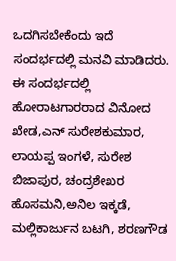ಒದಗಿಸಬೇಕೆಂದು ಇದೆ ಸಂದರ್ಭದಲ್ಲಿ ಮನವಿ ಮಾಡಿದರು.
ಈ ಸಂದರ್ಭದಲ್ಲಿ ಹೋರಾಟಗಾರರಾದ ವಿನೋದ ಖೇಡ,ಎನ್ ಸುರೇಶಕುಮಾರ, ಲಾಯಪ್ಪ ಇಂಗಳೆ, ಸುರೇಶ ಬಿಜಾಪುರ, ಚಂದ್ರಶೇಖರ ಹೊಸಮನಿ,ಅನಿಲ ಇಕ್ಕಡೆ, ಮಲ್ಲಿಕಾರ್ಜುನ ಬಟಗಿ, ಶರಣಗೌಡ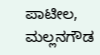ಪಾಟೀಲ, ಮಲ್ಲನಗೌಡ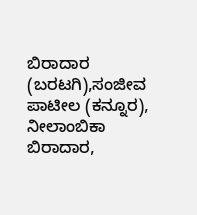ಬಿರಾದಾರ (ಬರಟಗಿ),ಸಂಜೀವ ಪಾಟೀಲ (ಕನ್ನೂರ), ನೀಲಾಂಬಿಕಾ ಬಿರಾದಾರ,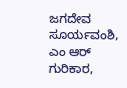ಜಗದೇವ ಸೂರ್ಯವಂಶಿ, ಎಂ ಆರ್ ಗುರಿಕಾರ,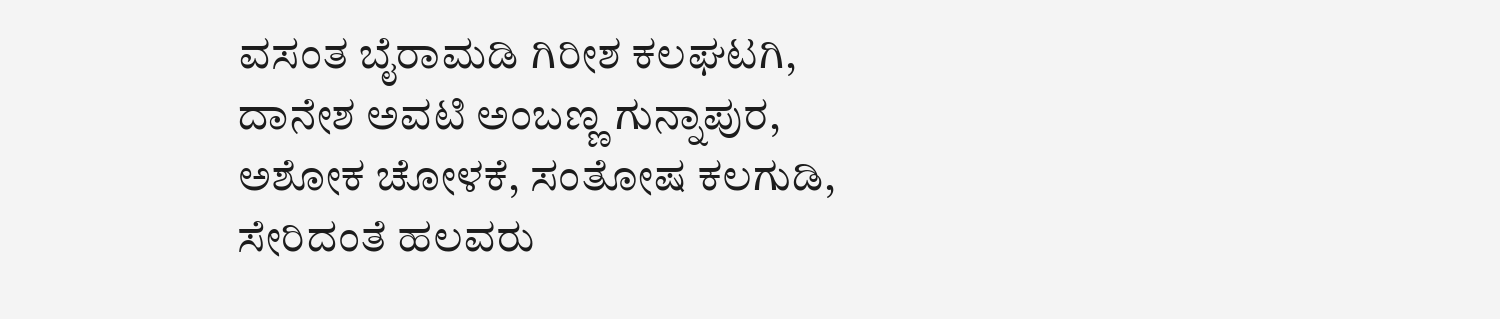ವಸಂತ ಬೈರಾಮಡಿ ಗಿರೀಶ ಕಲಘಟಗಿ, ದಾನೇಶ ಅವಟಿ ಅಂಬಣ್ಣ ಗುನ್ನಾಪುರ, ಅಶೋಕ ಚೋಳಕೆ, ಸಂತೋಷ ಕಲಗುಡಿ, ಸೇರಿದಂತೆ ಹಲವರು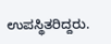ಉಪಸ್ಥಿತರಿದ್ದರು.